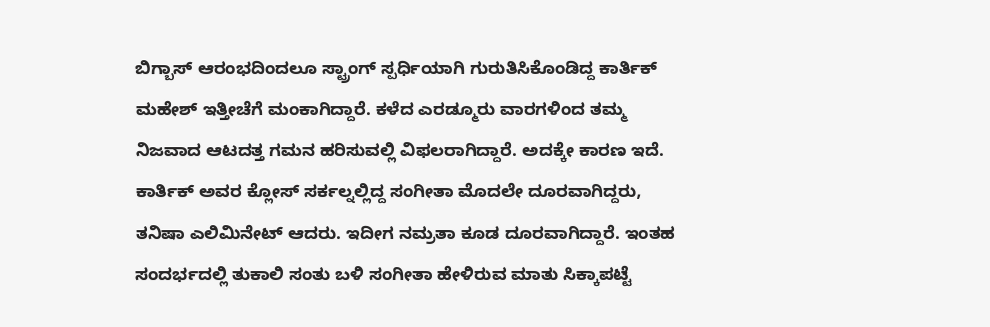ಬಿಗ್ಬಾಸ್ ಆರಂಭದಿಂದಲೂ ಸ್ಟ್ರಾಂಗ್ ಸ್ಪರ್ಧಿಯಾಗಿ ಗುರುತಿಸಿಕೊಂಡಿದ್ದ ಕಾರ್ತಿಕ್ ಮಹೇಶ್ ಇತ್ತೀಚೆಗೆ ಮಂಕಾಗಿದ್ದಾರೆ. ಕಳೆದ ಎರಡ್ಮೂರು ವಾರಗಳಿಂದ ತಮ್ಮ ನಿಜವಾದ ಆಟದತ್ತ ಗಮನ ಹರಿಸುವಲ್ಲಿ ವಿಫಲರಾಗಿದ್ದಾರೆ. ಅದಕ್ಕೇ ಕಾರಣ ಇದೆ. ಕಾರ್ತಿಕ್ ಅವರ ಕ್ಲೋಸ್ ಸರ್ಕಲ್ನಲ್ಲಿದ್ದ ಸಂಗೀತಾ ಮೊದಲೇ ದೂರವಾಗಿದ್ದರು, ತನಿಷಾ ಎಲಿಮಿನೇಟ್ ಆದರು. ಇದೀಗ ನಮ್ರತಾ ಕೂಡ ದೂರವಾಗಿದ್ದಾರೆ. ಇಂತಹ ಸಂದರ್ಭದಲ್ಲಿ ತುಕಾಲಿ ಸಂತು ಬಳಿ ಸಂಗೀತಾ ಹೇಳಿರುವ ಮಾತು ಸಿಕ್ಕಾಪಟ್ಟೆ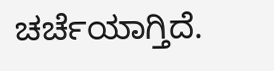ಚರ್ಚೆಯಾಗ್ತಿದೆ.